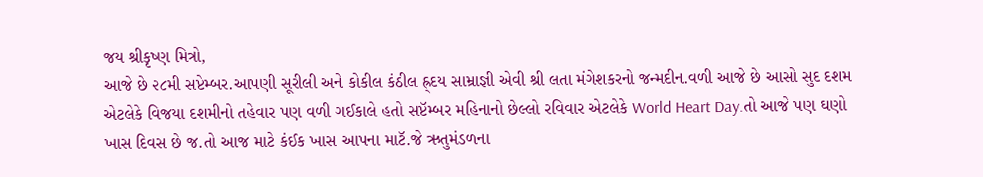જય શ્રીકૃષ્ણ મિત્રો,
આજે છે ૨૮મી સપ્ટેમ્બર.આપણી સૂરીલી અને કોકીલ કંઠીલ હ્ર્દય સામ્રાજ્ઞી એવી શ્રી લતા મંગેશકરનો જન્મદીન.વળી આજે છે આસો સુદ દશમ એટલેકે વિજયા દશમીનો તહેવાર પણ વળી ગઈકાલે હતો સપ્ટૅમ્બર મહિનાનો છેલ્લો રવિવાર એટલેકે World Heart Day.તો આજે પણ ઘણો ખાસ દિવસ છે જ.તો આજ માટે કંઈક ખાસ આપના માટૅ.જે ઋતુમંડળના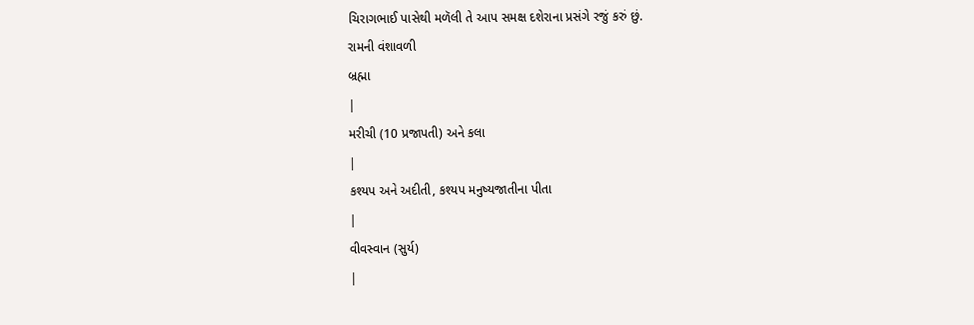ચિરાગભાઈ પાસેથી મળૅલી તે આપ સમક્ષ દશેરાના પ્રસંગે રજું કરું છું.
રામની વંશાવળી
બ્રહ્મા
|
મરીચી (10 પ્રજાપતી) અને કલા
|
કશ્યપ અને અદીતી, કશ્યપ મનુષ્યજાતીના પીતા
|
વીવસ્વાન (સુર્ય)
|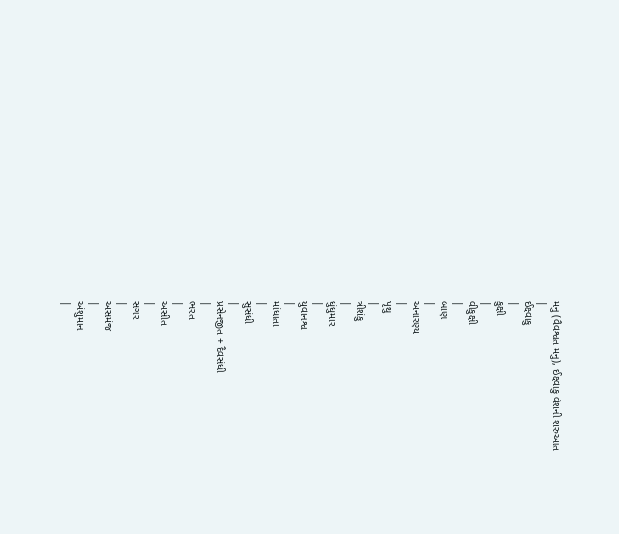મનુ (વૈવશ્વત મનુ), ઈક્ષ્વાકુ વંશની શરુઆત
|
ઈક્ષ્વાકુ
|
કુક્ષી
|
વીકુક્ષી
|
બાણ
|
અનારણ્ય
|
પૃથુ
|
ત્રીશંકુ
|
ધુંધુમાર
|
યુવાનશ્વ
|
માંધાતા
|
સુસંધી
|
પ્રસેનજીત + દૈવસંધી
|
ભરત
|
અસીત
|
સગર
|
અસમંજ
|
અંશુમાન
|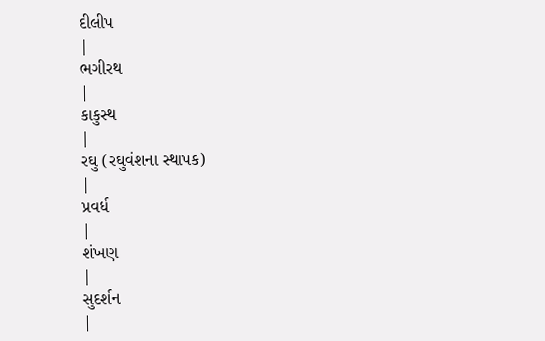દીલીપ
|
ભગીરથ
|
કાકુસ્થ
|
રઘુ (રઘુવંશના સ્થાપક)
|
પ્રવર્ધ
|
શંખણ
|
સુદર્શન
|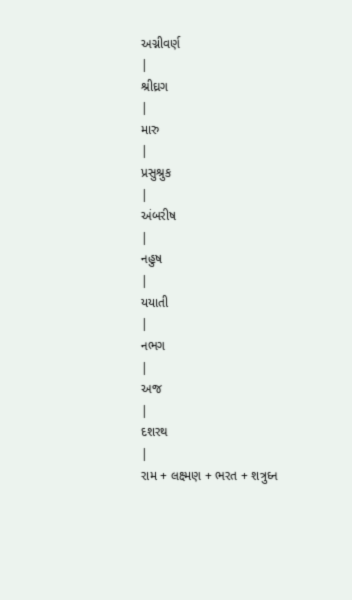અગ્નીવર્ણ
|
શ્રીઘ્રગ
|
મારુ
|
પ્રસુશ્રુક
|
અંબરીષ
|
નહુષ
|
યયાતી
|
નભગ
|
અજ
|
દશરથ
|
રામ + લક્ષ્મણ + ભરત + શત્રુઘ્ન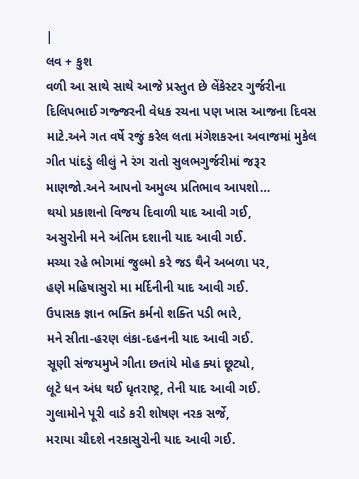|
લવ + કુશ
વળી આ સાથે સાથે આજે પ્રસ્તુત છે લેંકેસ્ટર ગુર્જરીના દિલિપભાઈ ગજ્જરની વેધક રચના પણ ખાસ આજના દિવસ માટે.અને ગત વર્ષે રજું કરેલ લતા મંગેશકરના અવાજમાં મુકેલ ગીત પાંદડું લીલું ને રંગ રાતો સુલભગુર્જરીમાં જરૂર માણજો.અને આપનો અમુલ્ય પ્રતિભાવ આપશો…
થયો પ્રકાશનો વિજય દિવાળી યાદ આવી ગઈ,
અસુરોની મને અંતિમ દશાની યાદ આવી ગઈ.
મચ્યા રહે ભોગમાં જુલ્મો કરે જડ થૈને અબળા પર,
હણે મહિષાસુરો મા મર્દિનીની યાદ આવી ગઈ.
ઉપાસક જ્ઞાન ભક્તિ કર્મનો શક્તિ પડી ભારે,
મને સીતા-હરણ લંકા-દહનની યાદ આવી ગઈ.
સૂણી સંજયમુખે ગીતા છતાંયે મોહ ક્યાં છૂટ્યો,
લૂટે ધન અંધ થઈ ધૃતરાષ્ટ્ર, તેની યાદ આવી ગઈ.
ગુલામોને પૂરી વાડે કરી શોષણ નરક સર્જે,
મરાયા ચૌદશે નરકાસુરોની યાદ આવી ગઈ.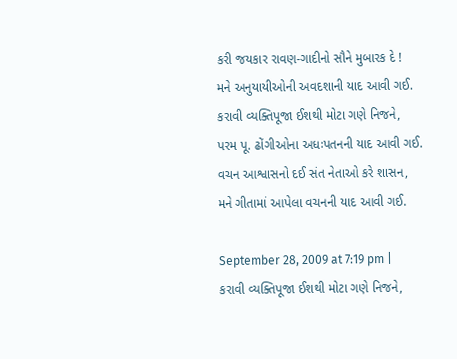કરી જયકાર રાવણ-ગાદીનો સૌને મુબારક દે !
મને અનુયાયીઓની અવદશાની યાદ આવી ગઈ.
કરાવી વ્યક્તિપૂજા ઈશથી મોટા ગણે નિજને,
પરમ પૂ. ઢોંગીઓના અધઃપતનની યાદ આવી ગઈ.
વચન આશ્વાસનો દઈ સંત નેતાઓ કરે શાસન,
મને ગીતામાં આપેલા વચનની યાદ આવી ગઈ.

September 28, 2009 at 7:19 pm |
કરાવી વ્યક્તિપૂજા ઈશથી મોટા ગણે નિજને,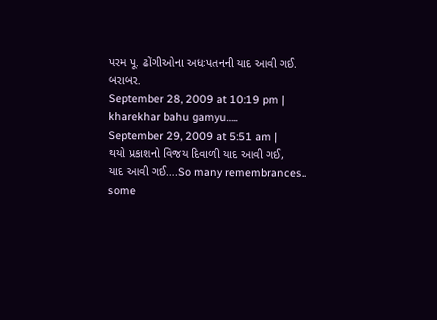પરમ પૂ. ઢોંગીઓના અધઃપતનની યાદ આવી ગઈ.
બરાબર.
September 28, 2009 at 10:19 pm |
kharekhar bahu gamyu…..
September 29, 2009 at 5:51 am |
થયો પ્રકાશનો વિજય દિવાળી યાદ આવી ગઈ,
યાદ આવી ગઈ….So many remembrances.. some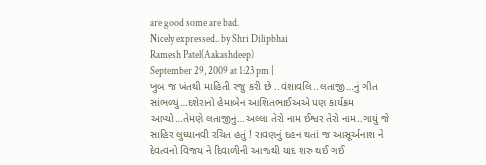are good some are bad.
Nicely expressed.. by Shri Dilipbhai
Ramesh Patel(Aakashdeep)
September 29, 2009 at 1:23 pm |
ખુબ જ ખંતથી માહિતી રજુ કરી છે ..વંશાવલિ..લતાજી…નું ગીત સાંભળ્યું…દશેરાનો હેમાબેન આશિતભાઈઅએ પણ કાર્યક્રમ આપ્યો…તેમણે લતાજીનું…અલ્લા તેરો નામ ઈશ્વર તેરો નામ..ગાયું જે સાહિર લુધ્યાનવી રચિત હતું ! રાવણનું દહન થતાં જ આસૂર્અનાશ ને દેવત્વનો વિજય ને દિવાળીની આજ્થી યાદ શરુ થઈ ગઈ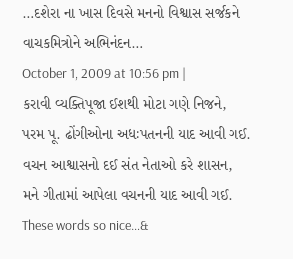…દશેરા ના ખાસ દિવસે મનનો વિશ્વાસ સર્જકને વાચકમિત્રોને અભિનંદન…
October 1, 2009 at 10:56 pm |
કરાવી વ્યક્તિપૂજા ઈશથી મોટા ગણે નિજને,
પરમ પૂ. ઢોંગીઓના અધઃપતનની યાદ આવી ગઈ.
વચન આશ્વાસનો દઈ સંત નેતાઓ કરે શાસન,
મને ગીતામાં આપેલા વચનની યાદ આવી ગઈ.
These words so nice…&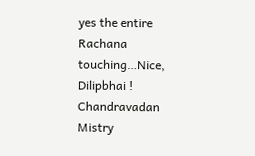yes the entire Rachana touching…Nice, Dilipbhai !
Chandravadan Mistry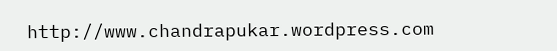http://www.chandrapukar.wordpress.com